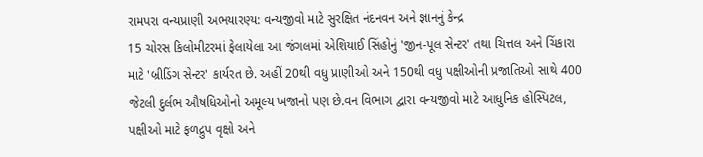રામપરા વન્યપ્રાણી અભયારણ્ય: વન્યજીવો માટે સુરક્ષિત નંદનવન અને જ્ઞાનનું કેન્દ્ર
15 ચોરસ કિલોમીટરમાં ફેલાયેલા આ જંગલમાં એશિયાઈ સિંહોનું 'જીન-પૂલ સેન્ટર' તથા ચિત્તલ અને ચિંકારા માટે 'બ્રીડિંગ સેન્ટર' કાર્યરત છે. અહીં 20થી વધુ પ્રાણીઓ અને 150થી વધુ પક્ષીઓની પ્રજાતિઓ સાથે 400 જેટલી દુર્લભ ઔષધિઓનો અમૂલ્ય ખજાનો પણ છે.વન વિભાગ દ્વારા વન્યજીવો માટે આધુનિક હોસ્પિટલ, પક્ષીઓ માટે ફળદ્રુપ વૃક્ષો અને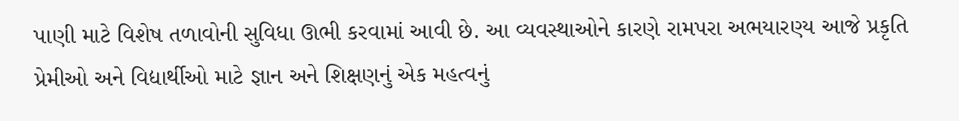પાણી માટે વિશેષ તળાવોની સુવિધા ઊભી કરવામાં આવી છે. આ વ્યવસ્થાઓને કારણે રામપરા અભયારણ્ય આજે પ્રકૃતિ પ્રેમીઓ અને વિદ્યાર્થીઓ માટે જ્ઞાન અને શિક્ષણનું એક મહત્વનું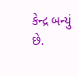કેન્દ્ર બન્યું છે.